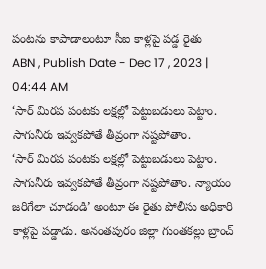పంటను కాపాడాలంటూ సీఐ కాళ్లపై పడ్డ రైతు
ABN , Publish Date - Dec 17 , 2023 | 04:44 AM
‘సార్ మిరప పంటకు లక్షల్లో పెట్టుబడులు పెట్టాం. సాగునీరు ఇవ్వకపోతే తీవ్రంగా నష్టపోతాం.
‘సార్ మిరప పంటకు లక్షల్లో పెట్టుబడులు పెట్టాం. సాగునీరు ఇవ్వకపోతే తీవ్రంగా నష్టపోతాం. న్యాయం జరిగేలా చూడండి’ అంటూ ఈ రైతు పోలీసు అధికారి కాళ్లపై పడ్డాడు. అనంతపురం జిల్లా గుంతకల్లు బ్రాంచ్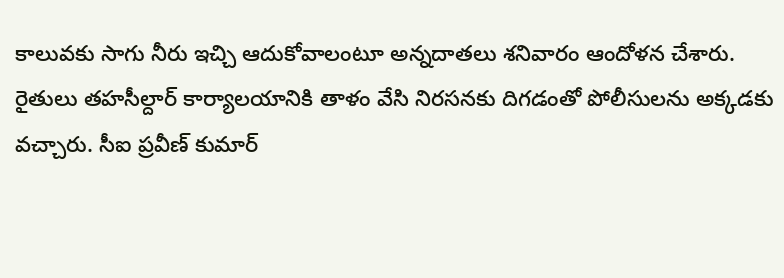కాలువకు సాగు నీరు ఇచ్చి ఆదుకోవాలంటూ అన్నదాతలు శనివారం ఆందోళన చేశారు. రైతులు తహసీల్దార్ కార్యాలయానికి తాళం వేసి నిరసనకు దిగడంతో పోలీసులను అక్కడకు వచ్చారు. సీఐ ప్రవీణ్ కుమార్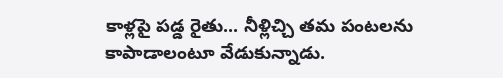కాళ్లపై పడ్డ రైతు... నీళ్లిచ్చి తమ పంటలను కాపాడాలంటూ వేడుకున్నాడు.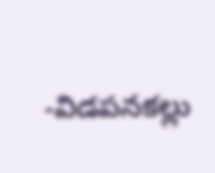-విడపనకల్లు